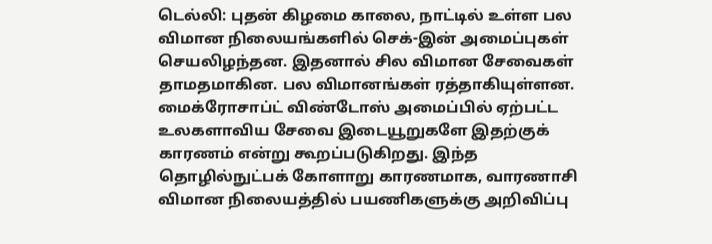டெல்லி: புதன் கிழமை காலை, நாட்டில் உள்ள பல விமான நிலையங்களில் செக்-இன் அமைப்புகள் செயலிழந்தன. இதனால் சில விமான சேவைகள் தாமதமாகின. பல விமானங்கள் ரத்தாகியுள்ளன.
மைக்ரோசாப்ட் விண்டோஸ் அமைப்பில் ஏற்பட்ட உலகளாவிய சேவை இடையூறுகளே இதற்குக் காரணம் என்று கூறப்படுகிறது. இந்த தொழில்நுட்பக் கோளாறு காரணமாக, வாரணாசி விமான நிலையத்தில் பயணிகளுக்கு அறிவிப்பு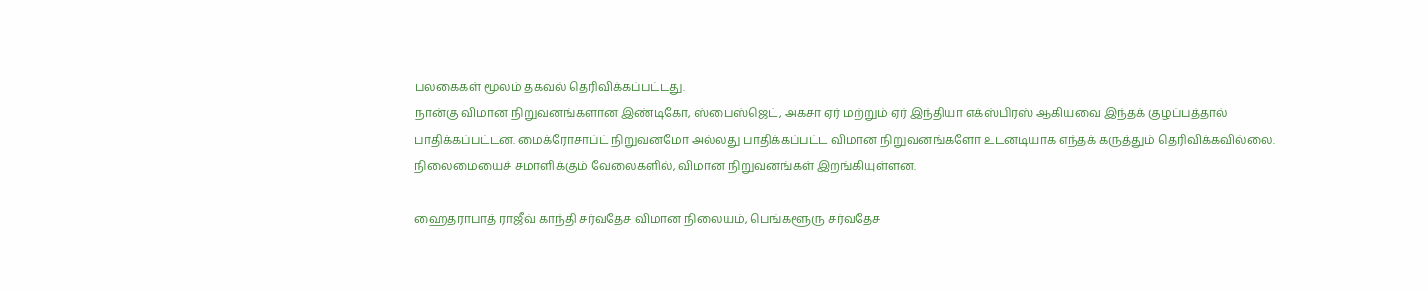பலகைகள் மூலம் தகவல் தெரிவிக்கப்பட்டது.
நான்கு விமான நிறுவனங்களான இண்டிகோ, ஸ்பைஸ்ஜெட், அகசா ஏர் மற்றும் ஏர் இந்தியா எக்ஸ்பிரஸ் ஆகியவை இந்தக் குழப்பத்தால் பாதிக்கப்பட்டன. மைக்ரோசாப்ட் நிறுவனமோ அல்லது பாதிக்கப்பட்ட விமான நிறுவனங்களோ உடனடியாக எந்தக் கருத்தும் தெரிவிக்கவில்லை. நிலைமையைச் சமாளிக்கும் வேலைகளில், விமான நிறுவனங்கள் இறங்கியுள்ளன.

ஹைதராபாத் ராஜீவ் காந்தி சர்வதேச விமான நிலையம், பெங்களூரு சர்வதேச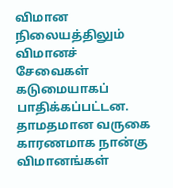விமான நிலையத்திலும் விமானச் சேவைகள் கடுமையாகப் பாதிக்கப்பட்டன. தாமதமான வருகை காரணமாக நான்கு விமானங்கள்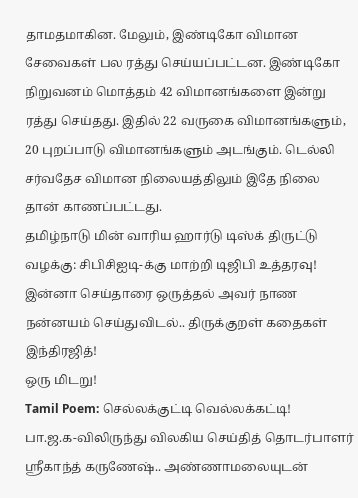தாமதமாகின. மேலும், இண்டிகோ விமான சேவைகள் பல ரத்து செய்யப்பட்டன. இண்டிகோ நிறுவனம் மொத்தம் 42 விமானங்களை இன்று ரத்து செய்தது. இதில் 22 வருகை விமானங்களும், 20 புறப்பாடு விமானங்களும் அடங்கும். டெல்லி சர்வதேச விமான நிலையத்திலும் இதே நிலை தான் காணப்பட்டது.
தமிழ்நாடு மின் வாரிய ஹார்டு டிஸ்க் திருட்டு வழக்கு: சிபிசிஐடி-க்கு மாற்றி டிஜிபி உத்தரவு!
இன்னா செய்தாரை ஒருத்தல் அவர் நாண நன்னயம் செய்துவிடல்.. திருக்குறள் கதைகள்
இந்திரஜித்!
ஒரு மிடறு!
Tamil Poem: செல்லக்குட்டி வெல்லக்கட்டி!
பா.ஜ.க-விலிருந்து விலகிய செய்தித் தொடர்பாளர் ஸ்ரீகாந்த் கருணேஷ்.. அண்ணாமலையுடன்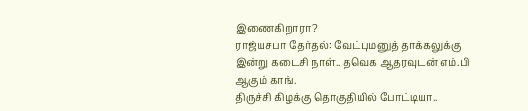இணைகிறாரா?
ராஜ்யசபா தேர்தல்: வேட்புமனுத் தாக்கலுக்கு இன்று கடைசி நாள்.. தவெக ஆதரவுடன் எம்.பி ஆகும் காங்.
திருச்சி கிழக்கு தொகுதியில் போட்டியா..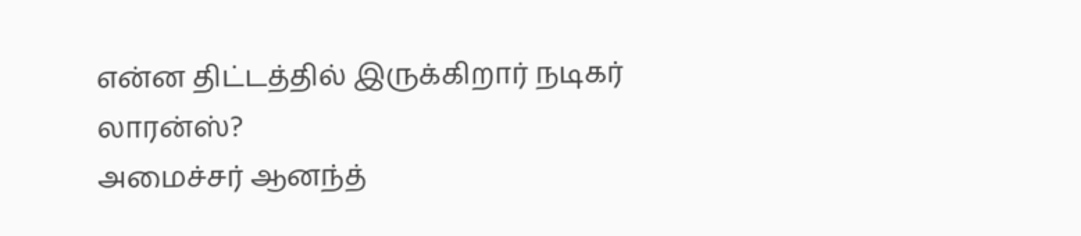என்ன திட்டத்தில் இருக்கிறார் நடிகர் லாரன்ஸ்?
அமைச்சர் ஆனந்த்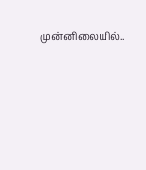முன்னிலையில்..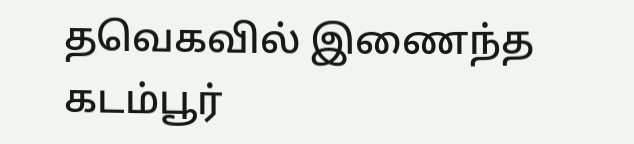தவெகவில் இணைந்த கடம்பூர்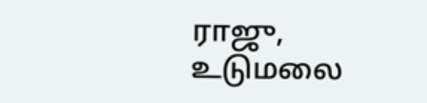ராஜு, உடுமலை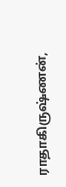ராதாகிருஷ்ணன்,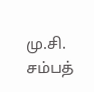மு.சி. சம்பத்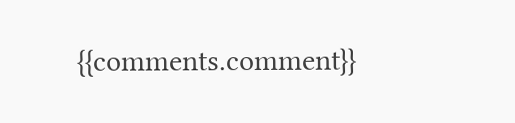{{comments.comment}}